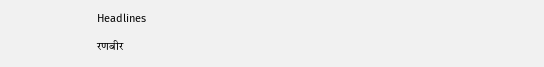Headlines

रणबीर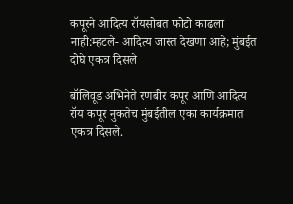कपूरने आदित्य रॉयसोबत फोटो काढला नाही:म्हटले- आदित्य जास्त देखणा आहे; मुंबईत दोघे एकत्र दिसले

बॉलिवूड अभिनेते रणबीर कपूर आणि आदित्य रॉय कपूर नुकतेच मुंबईतील एका कार्यक्रमात एकत्र दिसले.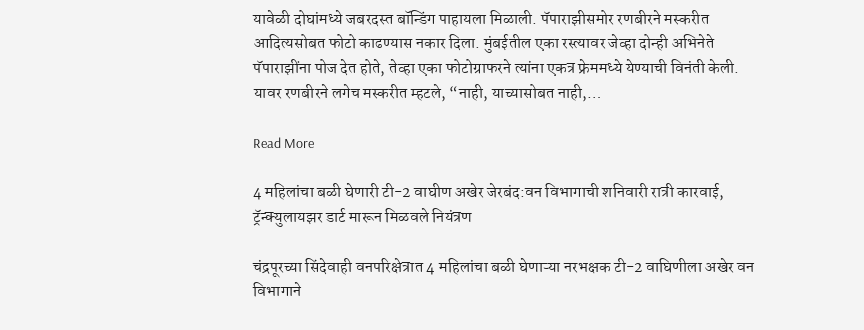यावेळी दोघांमध्ये जबरदस्त बॉन्डिंग पाहायला मिळाली. पॅपाराझीसमोर रणबीरने मस्करीत आदित्यसोबत फोटो काढण्यास नकार दिला. मुंबईतील एका रस्त्यावर जेव्हा दोन्ही अभिनेते पॅपाराझींना पोज देत होते, तेव्हा एका फोटोग्राफरने त्यांना एकत्र फ्रेममध्ये येण्याची विनंती केली. यावर रणबीरने लगेच मस्करीत म्हटले, “नाही, याच्यासोबत नाही,…

Read More

4 महिलांचा बळी घेणारी टी-2 वाघीण अखेर जेरबंद:वन विभागाची शनिवारी रात्री कारवाई, ट्रॅन्क्युलायझर डार्ट मारून मिळवले नियंत्रण

चंद्रपूरच्या सिंदेवाही वनपरिक्षेत्रात 4 महिलांचा बळी घेणाऱ्या नरभक्षक टी-2 वाघिणीला अखेर वन विभागाने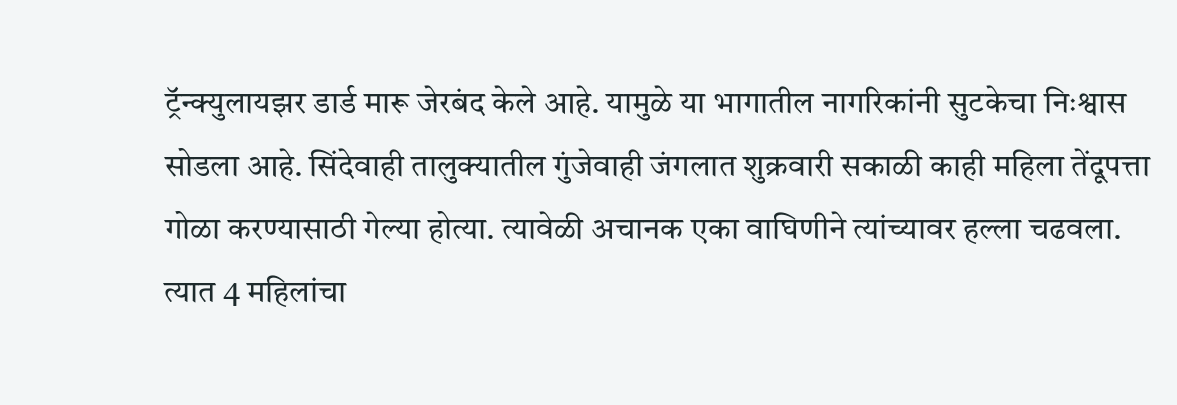ट्रॅन्क्युलायझर डार्ड मारू जेरबंद केले आहे. यामुळे या भागातील नागरिकांनी सुटकेचा निःश्वास सोडला आहे. सिंदेवाही तालुक्यातील गुंजेवाही जंगलात शुक्रवारी सकाळी काही महिला तेंदूपत्ता गोळा करण्यासाठी गेल्या होत्या. त्यावेळी अचानक एका वाघिणीने त्यांच्यावर हल्ला चढवला. त्यात 4 महिलांचा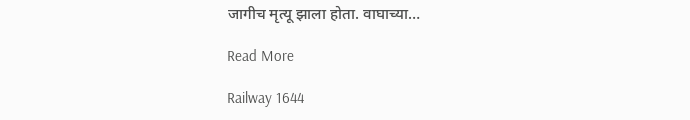जागीच मृत्यू झाला होता. वाघाच्या…

Read More

Railway 1644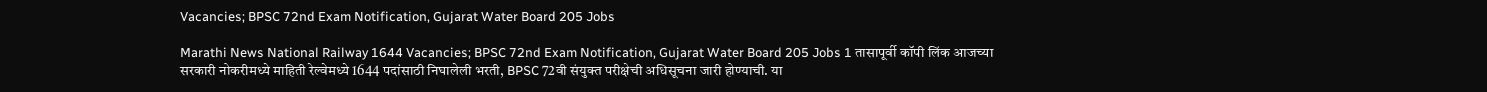Vacancies; BPSC 72nd Exam Notification, Gujarat Water Board 205 Jobs

Marathi News National Railway 1644 Vacancies; BPSC 72nd Exam Notification, Gujarat Water Board 205 Jobs 1 तासापूर्वी कॉपी लिंक आजच्या सरकारी नोकरीमध्ये माहिती रेल्वेमध्ये 1644 पदांसाठी निघालेली भरती, BPSC 72वी संयुक्त परीक्षेची अधिसूचना जारी होण्याची. या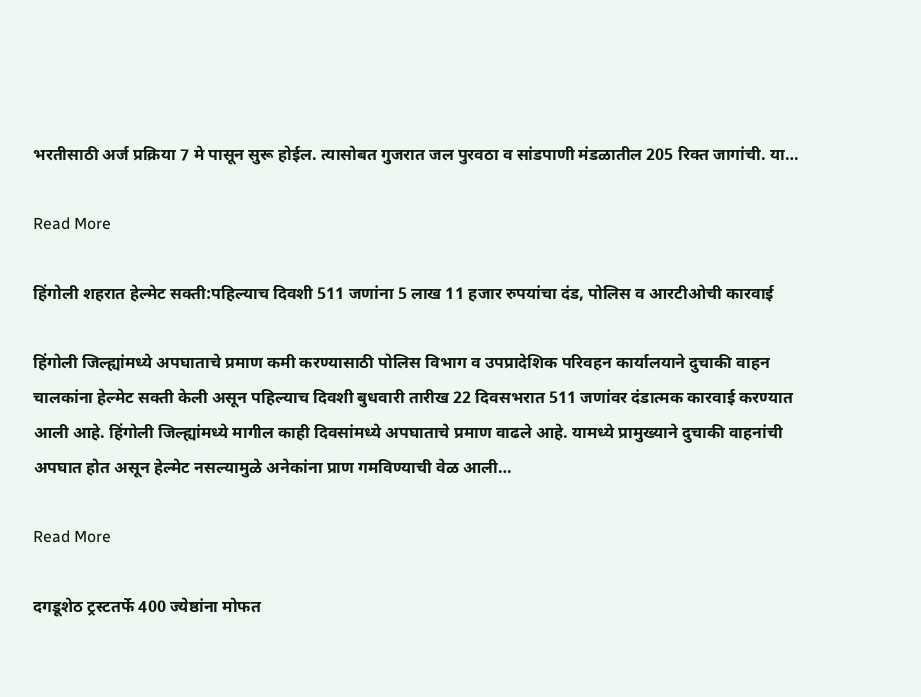भरतीसाठी अर्ज प्रक्रिया 7 मे पासून सुरू होईल. त्यासोबत गुजरात जल पुरवठा व सांडपाणी मंडळातील 205 रिक्त जागांची. या…

Read More

हिंगोली शहरात हेल्मेट सक्ती:पहिल्याच दिवशी 511 जणांना 5 लाख 11 हजार रुपयांचा दंड, पोलिस व आरटीओची कारवाई

हिंगोली जिल्ह्यांमध्ये अपघाताचे प्रमाण कमी करण्यासाठी पोलिस विभाग व उपप्रादेशिक परिवहन कार्यालयाने दुचाकी वाहन चालकांना हेल्मेट सक्ती केली असून पहिल्याच दिवशी बुधवारी तारीख 22 दिवसभरात 511 जणांवर दंडात्मक कारवाई करण्यात आली आहे. हिंगोली जिल्ह्यांमध्ये मागील काही दिवसांमध्ये अपघाताचे प्रमाण वाढले आहे. यामध्ये प्रामुख्याने दुचाकी वाहनांची अपघात होत असून हेल्मेट नसल्यामुळे अनेकांना प्राण गमविण्याची वेळ आली…

Read More

दगडूशेठ ट्रस्टतर्फे 400 ज्येष्ठांना मोफत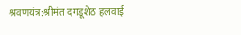श्रवणयंत्र:श्रीमंत दगडूशेठ हलवाई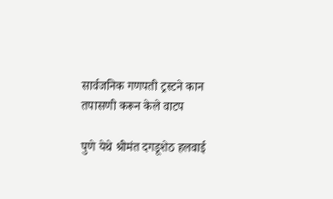सार्वजनिक गणपती ट्रस्टने कान तपासणी करून केले वाटप

पुणे येथे श्रीमंत दगडूशेठ हलवाई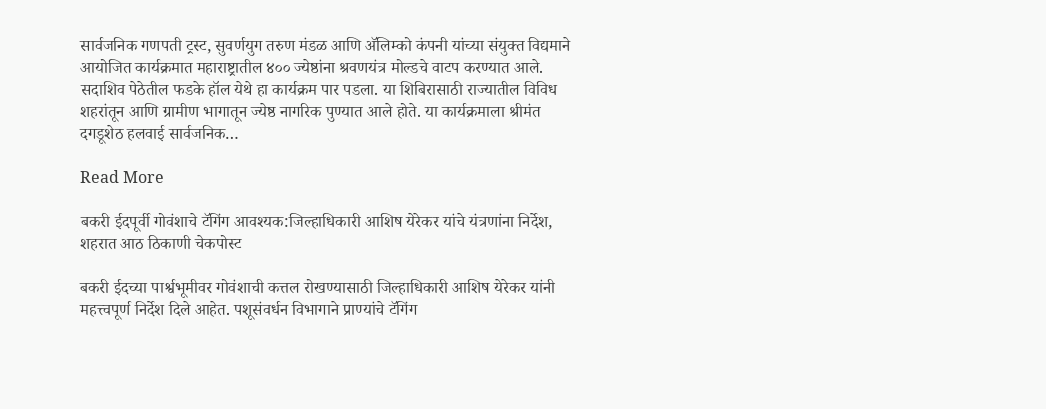सार्वजनिक गणपती ट्रस्ट, सुवर्णयुग तरुण मंडळ आणि अ‍ॅलिम्को कंपनी यांच्या संयुक्त विद्यमाने आयोजित कार्यक्रमात महाराष्ट्रातील ४०० ज्येष्ठांना श्रवणयंत्र मोल्डचे वाटप करण्यात आले. सदाशिव पेठेतील फडके हॉल येथे हा कार्यक्रम पार पडला. या शिबिरासाठी राज्यातील विविध शहरांतून आणि ग्रामीण भागातून ज्येष्ठ नागरिक पुण्यात आले होते. या कार्यक्रमाला श्रीमंत दगडूशेठ हलवाई सार्वजनिक…

Read More

बकरी ईदपूर्वी गोवंशाचे टॅगिंग आवश्यक:जिल्हाधिकारी आशिष येरेकर यांचे यंत्रणांना निर्देश, शहरात आठ ठिकाणी चेकपोस्ट

बकरी ईदच्या पार्श्वभूमीवर गोवंशाची कत्तल रोखण्यासाठी जिल्हाधिकारी आशिष येरेकर यांनी महत्त्वपूर्ण निर्देश दिले आहेत. पशूसंवर्धन विभागाने प्राण्यांचे टॅगिंग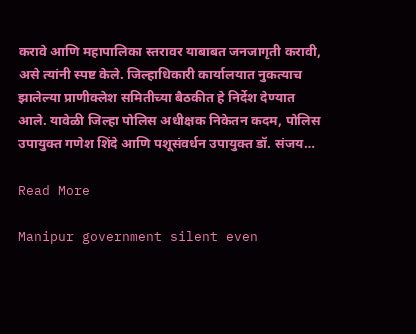करावे आणि महापालिका स्तरावर याबाबत जनजागृती करावी, असे त्यांनी स्पष्ट केले. जिल्हाधिकारी कार्यालयात नुकत्याच झालेल्या प्राणीक्लेश समितीच्या बैठकीत हे निर्देश देण्यात आले. यावेळी जिल्हा पोलिस अधीक्षक निकेतन कदम, पोलिस उपायुक्त गणेश शिंदे आणि पशूसंवर्धन उपायुक्त डॉ. संजय…

Read More

Manipur government silent even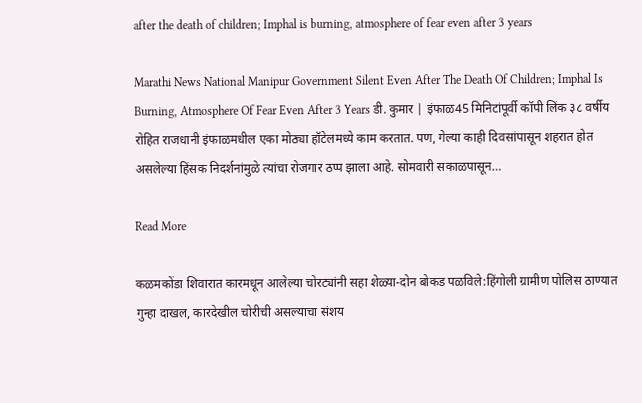after the death of children; Imphal is burning, atmosphere of fear even after 3 years

Marathi News National Manipur Government Silent Even After The Death Of Children; Imphal Is Burning, Atmosphere Of Fear Even After 3 Years डी. कुमार | इंफाळ45 मिनिटांपूर्वी कॉपी लिंक ३८ वर्षीय रोहित राजधानी इंफाळमधील एका मोठ्या हॉटेलमध्ये काम करतात. पण, गेल्या काही दिवसांपासून शहरात होत असलेल्या हिंसक निदर्शनांमुळे त्यांचा रोजगार ठप्प झाला आहे. सोमवारी सकाळपासून…

Read More

कळमकोंडा शिवारात कारमधून आलेल्या चोरट्यांनी सहा शेळ्या-दोन बोकड पळविले:हिंगोली ग्रामीण पोलिस ठाण्यात गुन्हा दाखल, कारदेखील चोरीची असल्याचा संशय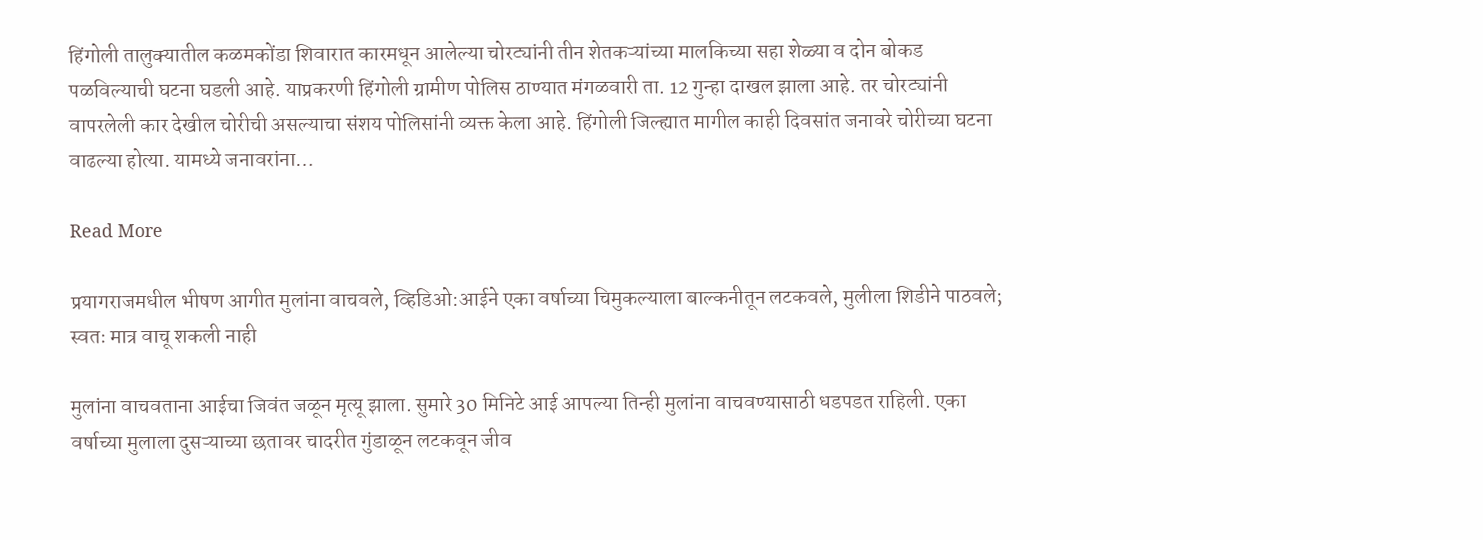हिंगोली तालुक्यातील कळमकोंडा शिवारात कारमधून आलेल्या चोरट्यांनी तीन शेतकऱ्यांच्या मालकिच्या सहा शेळ्या व दोन बोकड पळविल्याची घटना घडली आहे. याप्रकरणी हिंगोली ग्रामीण पोलिस ठाण्यात मंगळवारी ता. 12 गुन्हा दाखल झाला आहे. तर चोरट्यांनी वापरलेली कार देखील चोरीची असल्याचा संशय पोलिसांनी व्यक्त केला आहे. हिंगोली जिल्ह्यात मागील काही दिवसांत जनावरे चोरीच्या घटना वाढल्या होत्या. यामध्ये जनावरांना…

Read More

प्रयागराजमधील भीषण आगीत मुलांना वाचवले, व्हिडिओ:आईने एका वर्षाच्या चिमुकल्याला बाल्कनीतून लटकवले, मुलीला शिडीने पाठवले; स्वतः मात्र वाचू शकली नाही

मुलांना वाचवताना आईचा जिवंत जळून मृत्यू झाला. सुमारे 30 मिनिटे आई आपल्या तिन्ही मुलांना वाचवण्यासाठी धडपडत राहिली. एका वर्षाच्या मुलाला दुसऱ्याच्या छतावर चादरीत गुंडाळून लटकवून जीव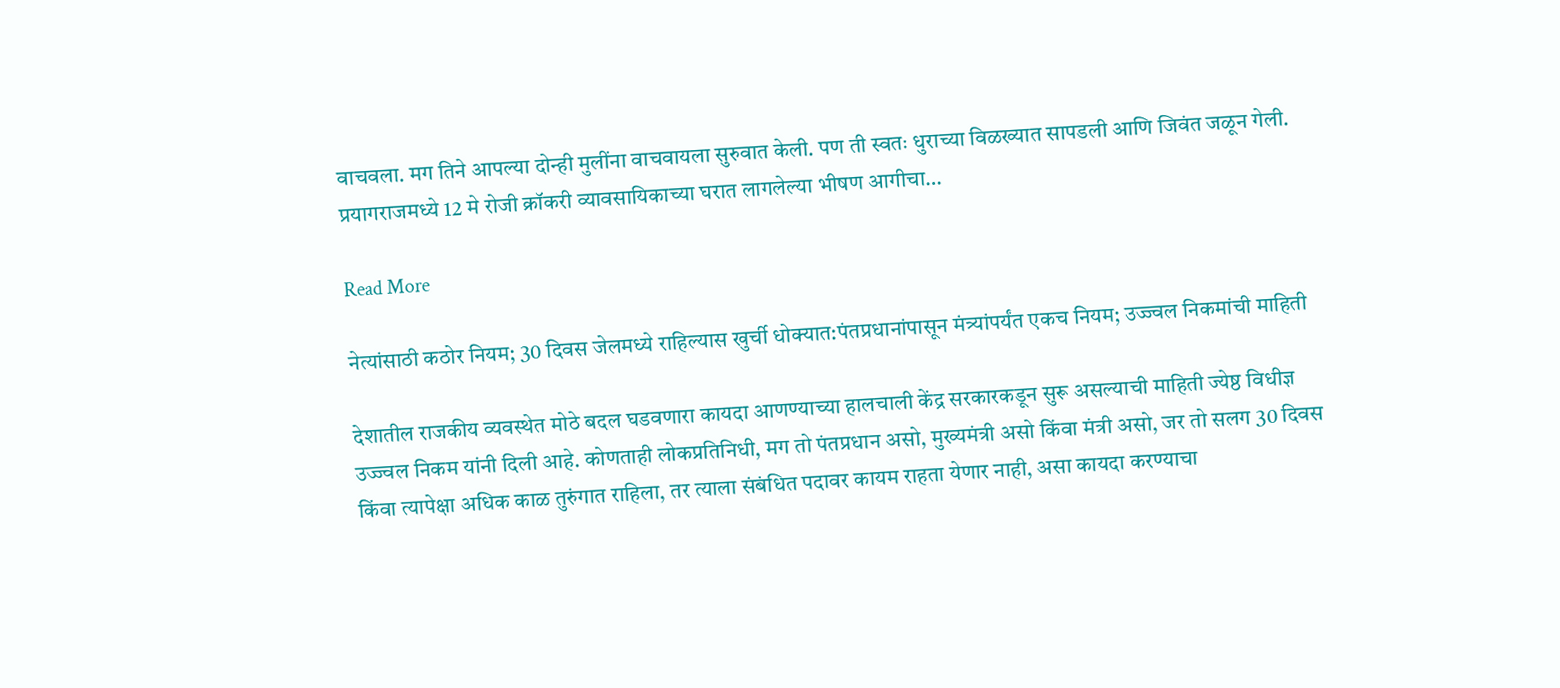वाचवला. मग तिने आपल्या दोन्ही मुलींना वाचवायला सुरुवात केली. पण ती स्वतः धुराच्या विळख्यात सापडली आणि जिवंत जळून गेली. प्रयागराजमध्ये 12 मे रोजी क्रॉकरी व्यावसायिकाच्या घरात लागलेल्या भीषण आगीचा…

Read More

नेत्यांसाठी कठोर नियम; 30 दिवस जेलमध्ये राहिल्यास खुर्ची धोक्यात:पंतप्रधानांपासून मंत्र्यांपर्यंत एकच नियम; उज्ज्वल निकमांची माहिती

देशातील राजकीय व्यवस्थेत मोठे बदल घडवणारा कायदा आणण्याच्या हालचाली केंद्र सरकारकडून सुरू असल्याची माहिती ज्येष्ठ विधीज्ञ उज्ज्वल निकम यांनी दिली आहे. कोणताही लोकप्रतिनिधी, मग तो पंतप्रधान असो, मुख्यमंत्री असो किंवा मंत्री असो, जर तो सलग 30 दिवस किंवा त्यापेक्षा अधिक काळ तुरुंगात राहिला, तर त्याला संबंधित पदावर कायम राहता येणार नाही, असा कायदा करण्याचा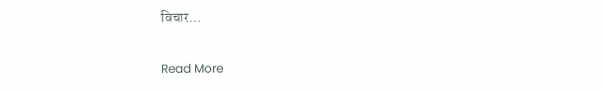विचार…

Read More